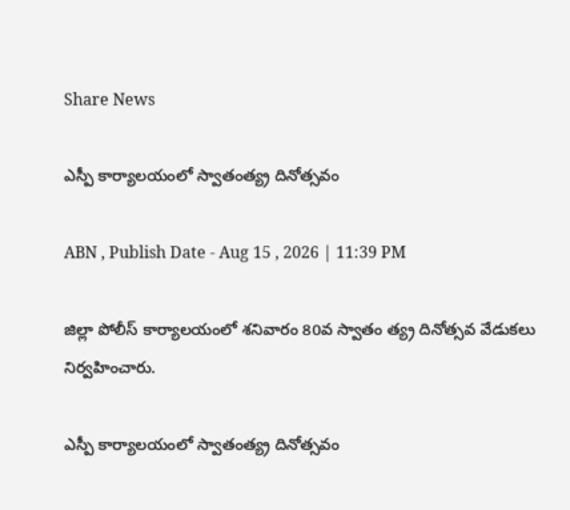Share News

ఎస్పీ కార్యాలయంలో స్వాతంత్య్ర దినోత్సవం

ABN , Publish Date - Aug 15 , 2026 | 11:39 PM

జిల్లా పోలీస్‌ కార్యాలయంలో శనివారం 80వ స్వాతం త్య్ర దినోత్సవ వేడుకలు నిర్వహించారు.

ఎస్పీ కార్యాలయంలో స్వాతంత్య్ర దినోత్సవం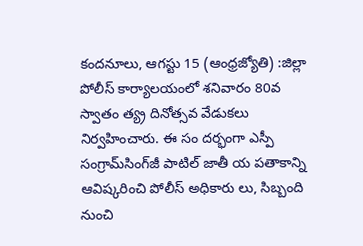కందనూలు, ఆగస్టు 15 (ఆంధ్రజ్యోతి) :జిల్లా పోలీస్‌ కార్యాలయంలో శనివారం 80వ స్వాతం త్య్ర దినోత్సవ వేడుకలు నిర్వహించారు. ఈ సం దర్భంగా ఎస్పీ సంగ్రామ్‌సింగ్‌జీ పాటిల్‌ జాతీ య పతాకాన్ని ఆవిష్కరించి పోలీస్‌ అధికారు లు, సిబ్బంది నుంచి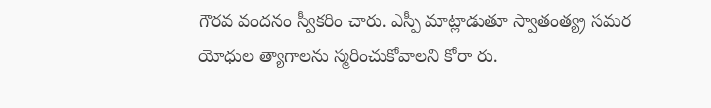గౌరవ వందనం స్వీకరిం చారు. ఎస్పీ మాట్లాడుతూ స్వాతంత్య్ర సమర యోధుల త్యాగాలను స్మరించుకోవాలని కోరా రు.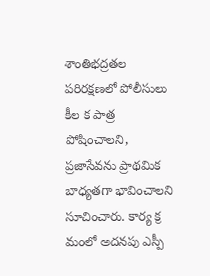శాంతిభద్రతల పరిరక్షణలో పోలీసులు కీల క పాత్ర పోషించాలని, ప్రజాసేవను ప్రాథమిక బాధ్యతగా భావించాలని సూచించారు. కార్య క్ర మంలో అదనపు ఎస్పీ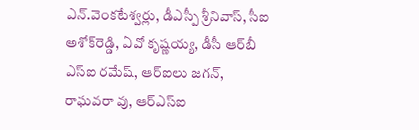ఎన్‌.వెంకటేశ్వర్లు, డీఎస్పీ శ్రీనివాస్‌, సీఐ అశోక్‌రెడ్డి, ఏవో కృష్ణయ్య, డీసీ ఆర్‌బీ ఎస్‌ఐ రమేష్‌, ఆర్‌ఐలు జగన్‌, రాఘవరా వు, ఆర్‌ఎస్‌ఐ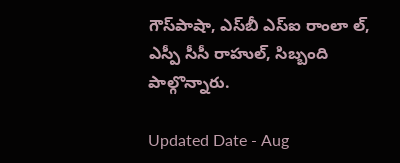గౌస్‌పాషా, ఎస్‌బీ ఎస్‌ఐ రాంలా ల్‌, ఎస్పీ సీసీ రాహుల్‌, సిబ్బంది పాల్గొన్నారు.

Updated Date - Aug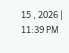15 , 2026 | 11:39 PM